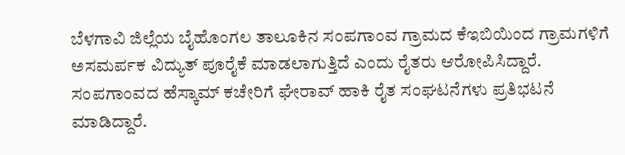ಬೆಳಗಾವಿ ಜಿಲ್ಲೆಯ ಬೈಹೊಂಗಲ ತಾಲೂಕಿನ ಸಂಪಗಾಂವ ಗ್ರಾಮದ ಕೆಇಬಿಯಿಂದ ಗ್ರಾಮಗಳಿಗೆ ಅಸಮರ್ಪಕ ವಿದ್ಯುತ್ ಪೂರೈಕೆ ಮಾಡಲಾಗುತ್ತಿದೆ ಎಂದು ರೈತರು ಆರೋಪಿಸಿದ್ದಾರೆ. ಸಂಪಗಾಂವದ ಹೆಸ್ಕಾಮ್ ಕಚೇರಿಗೆ ಘೇರಾವ್ ಹಾಕಿ ರೈತ ಸಂಘಟನೆಗಳು ಪ್ರತಿಭಟನೆ ಮಾಡಿದ್ದಾರೆ.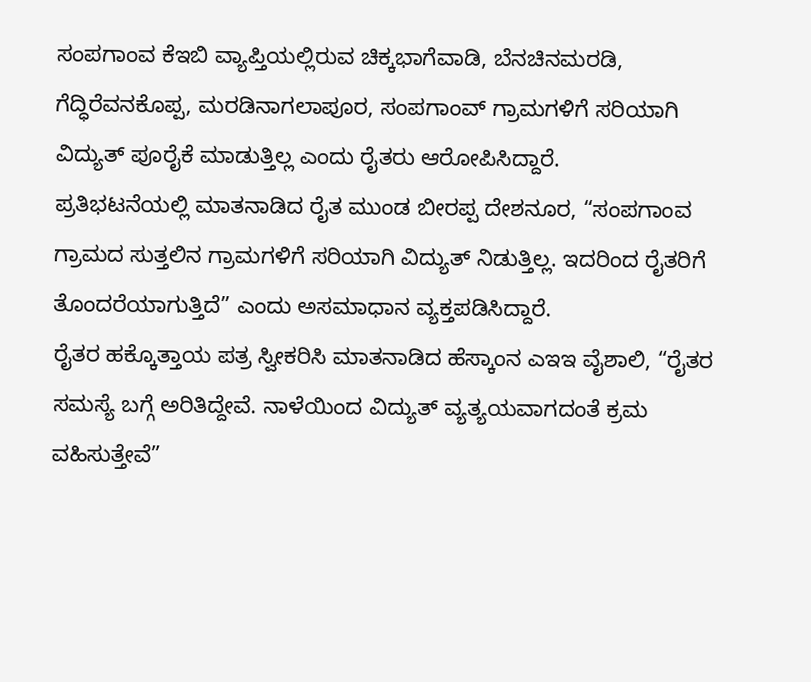ಸಂಪಗಾಂವ ಕೆಇಬಿ ವ್ಯಾಪ್ತಿಯಲ್ಲಿರುವ ಚಿಕ್ಕಭಾಗೆವಾಡಿ, ಬೆನಚಿನಮರಡಿ, ಗೆದ್ಧಿರೆವನಕೊಪ್ಪ, ಮರಡಿನಾಗಲಾಪೂರ, ಸಂಪಗಾಂವ್ ಗ್ರಾಮಗಳಿಗೆ ಸರಿಯಾಗಿ ವಿದ್ಯುತ್ ಪೂರೈಕೆ ಮಾಡುತ್ತಿಲ್ಲ ಎಂದು ರೈತರು ಆರೋಪಿಸಿದ್ದಾರೆ.
ಪ್ರತಿಭಟನೆಯಲ್ಲಿ ಮಾತನಾಡಿದ ರೈತ ಮುಂಡ ಬೀರಪ್ಪ ದೇಶನೂರ, “ಸಂಪಗಾಂವ ಗ್ರಾಮದ ಸುತ್ತಲಿನ ಗ್ರಾಮಗಳಿಗೆ ಸರಿಯಾಗಿ ವಿದ್ಯುತ್ ನಿಡುತ್ತಿಲ್ಲ. ಇದರಿಂದ ರೈತರಿಗೆ ತೊಂದರೆಯಾಗುತ್ತಿದೆ” ಎಂದು ಅಸಮಾಧಾನ ವ್ಯಕ್ತಪಡಿಸಿದ್ದಾರೆ.
ರೈತರ ಹಕ್ಕೊತ್ತಾಯ ಪತ್ರ ಸ್ವೀಕರಿಸಿ ಮಾತನಾಡಿದ ಹೆಸ್ಕಾಂನ ಎಇಇ ವೈಶಾಲಿ, “ರೈತರ ಸಮಸ್ಯೆ ಬಗ್ಗೆ ಅರಿತಿದ್ದೇವೆ. ನಾಳೆಯಿಂದ ವಿದ್ಯುತ್ ವ್ಯತ್ಯಯವಾಗದಂತೆ ಕ್ರಮ ವಹಿಸುತ್ತೇವೆ”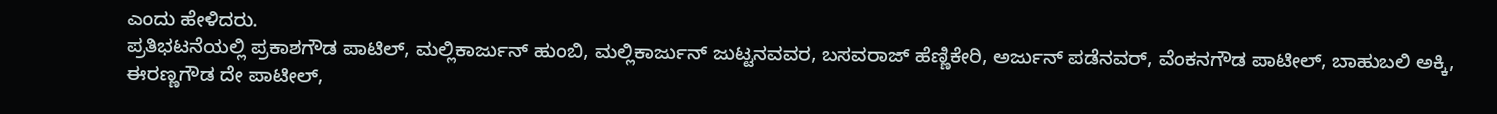ಎಂದು ಹೇಳಿದರು.
ಪ್ರತಿಭಟನೆಯಲ್ಲಿ ಪ್ರಕಾಶಗೌಡ ಪಾಟಿಲ್, ಮಲ್ಲಿಕಾರ್ಜುನ್ ಹುಂಬಿ, ಮಲ್ಲಿಕಾರ್ಜುನ್ ಜುಟ್ಟನವವರ, ಬಸವರಾಜ್ ಹೆಣ್ಣಿಕೇರಿ, ಅರ್ಜುನ್ ಪಡೆನವರ್, ವೆಂಕನಗೌಡ ಪಾಟೀಲ್, ಬಾಹುಬಲಿ ಅಕ್ಕಿ, ಈರಣ್ಣಗೌಡ ದೇ ಪಾಟೀಲ್,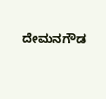ದೇಮನಗೌಡ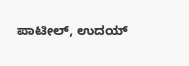ಪಾಟೀಲ್, ಉದಯ್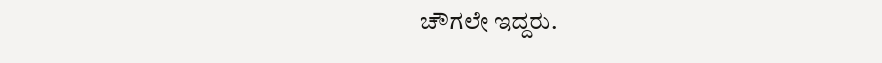ಚೌಗಲೇ ಇದ್ದರು.